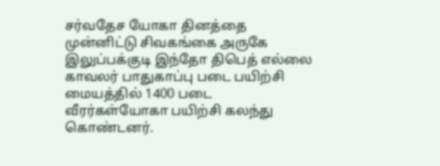சர்வதேச யோகா தினத்தை முன்னிட்டு சிவகங்கை அருகே இலுப்பக்குடி இந்தோ திபெத் எல்லை காவலர் பாதுகாப்பு படை பயிற்சி மையத்தில் 1400 படை வீரர்கள்யோகா பயிற்சி கலந்து கொண்டனர்.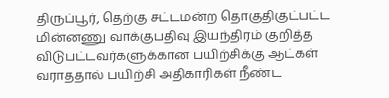திருப்பூர், தெற்கு சட்டமன்ற தொகுதிகுட்பட்ட மின்னணு வாக்குபதிவு இயந்திரம் குறித்த விடுபட்டவர்களுக்கான பயிற்சிக்கு ஆட்கள் வராததால் பயிற்சி அதிகாரிகள் நீண்ட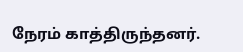நேரம் காத்திருந்தனர்.